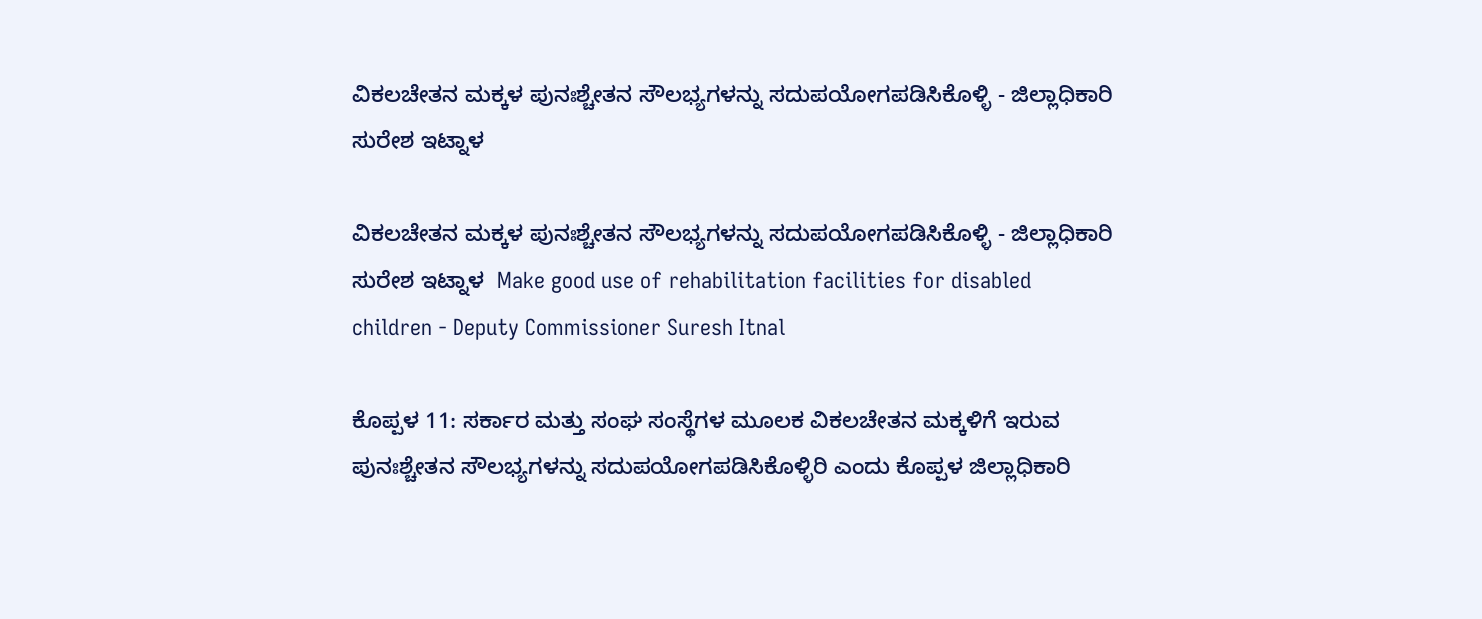ವಿಕಲಚೇತನ ಮಕ್ಕಳ ಪುನಃಶ್ಚೇತನ ಸೌಲಭ್ಯಗಳನ್ನು ಸದುಪಯೋಗಪಡಿಸಿಕೊಳ್ಳಿ - ಜಿಲ್ಲಾಧಿಕಾರಿ ಸುರೇಶ ಇಟ್ನಾಳ

ವಿಕಲಚೇತನ ಮಕ್ಕಳ ಪುನಃಶ್ಚೇತನ ಸೌಲಭ್ಯಗಳನ್ನು ಸದುಪಯೋಗಪಡಿಸಿಕೊಳ್ಳಿ - ಜಿಲ್ಲಾಧಿಕಾರಿ ಸುರೇಶ ಇಟ್ನಾಳ  Make good use of rehabilitation facilities for disabled children - Deputy Commissioner Suresh Itnal

ಕೊಪ್ಪಳ 11: ಸರ್ಕಾರ ಮತ್ತು ಸಂಘ ಸಂಸ್ಥೆಗಳ ಮೂಲಕ ವಿಕಲಚೇತನ ಮಕ್ಕಳಿಗೆ ಇರುವ ಪುನಃಶ್ಚೇತನ ಸೌಲಭ್ಯಗಳನ್ನು ಸದುಪಯೋಗಪಡಿಸಿಕೊಳ್ಳಿರಿ ಎಂದು ಕೊಪ್ಪಳ ಜಿಲ್ಲಾಧಿಕಾರಿ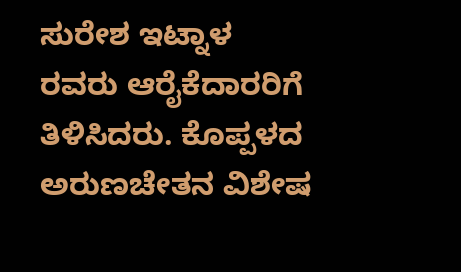ಸುರೇಶ ಇಟ್ನಾಳ ರವರು ಆರೈಕೆದಾರರಿಗೆ ತಿಳಿಸಿದರು. ಕೊಪ್ಪಳದ ಅರುಣಚೇತನ ವಿಶೇಷ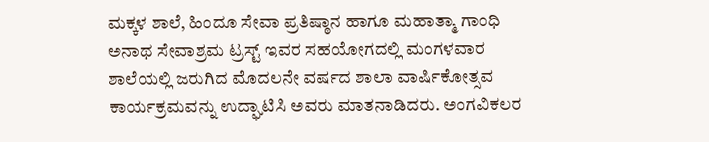ಮಕ್ಕಳ ಶಾಲೆ, ಹಿಂದೂ ಸೇವಾ ಪ್ರತಿಷ್ಠಾನ ಹಾಗೂ ಮಹಾತ್ಮಾ ಗಾಂಧಿ ಅನಾಥ ಸೇವಾಶ್ರಮ ಟ್ರಸ್ಟ್‌ ಇವರ ಸಹಯೋಗದಲ್ಲಿ ಮಂಗಳವಾರ ಶಾಲೆಯಲ್ಲಿ ಜರುಗಿದ ಮೊದಲನೇ ವರ್ಷದ ಶಾಲಾ ವಾರ್ಷಿಕೋತ್ಸವ ಕಾರ್ಯಕ್ರಮವನ್ನು ಉದ್ಘಾಟಿಸಿ ಅವರು ಮಾತನಾಡಿದರು. ಅಂಗವಿಕಲರ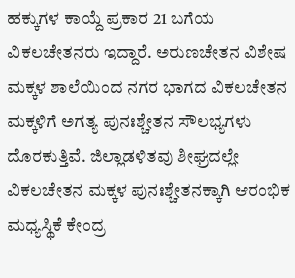ಹಕ್ಕುಗಳ ಕಾಯ್ದೆ ಪ್ರಕಾರ 21 ಬಗೆಯ ವಿಕಲಚೇತನರು ಇದ್ದಾರೆ. ಅರುಣಚೇತನ ವಿಶೇಷ ಮಕ್ಕಳ ಶಾಲೆಯಿಂದ ನಗರ ಭಾಗದ ವಿಕಲಚೇತನ ಮಕ್ಕಳಿಗೆ ಅಗತ್ಯ ಪುನಃಶ್ಚೇತನ ಸೌಲಭ್ಯಗಳು ದೊರಕುತ್ತಿವೆ. ಜಿಲ್ಲಾಡಳಿತವು ಶೀಘ್ರದಲ್ಲೇ ವಿಕಲಚೇತನ ಮಕ್ಕಳ ಪುನಃಶ್ಚೇತನಕ್ಕಾಗಿ ಆರಂಭಿಕ ಮಧ್ಯಸ್ಥಿಕೆ ಕೇಂದ್ರ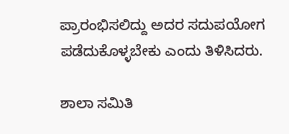ಪ್ರಾರಂಭಿಸಲಿದ್ದು ಅದರ ಸದುಪಯೋಗ ಪಡೆದುಕೊಳ್ಳಬೇಕು ಎಂದು ತಿಳಿಸಿದರು.

ಶಾಲಾ ಸಮಿತಿ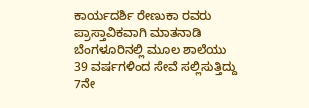ಕಾರ್ಯದರ್ಶಿ ರೇಣುಕಾ ರವರು ಪ್ರಾಸ್ತಾವಿಕವಾಗಿ ಮಾತನಾಡಿ ಬೆಂಗಳೂರಿನಲ್ಲಿ ಮೂಲ ಶಾಲೆಯು 39 ವರ್ಷಗಳಿಂದ ಸೇವೆ ಸಲ್ಲಿಸುತ್ತಿದ್ದು 7ನೇ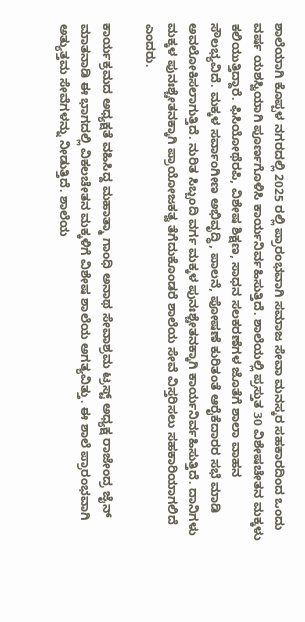ಶಾಲೆಯಾಗಿ ಕೊಪ್ಪಳ ನಗರದಲ್ಲಿ 2025 ರಲ್ಲಿ ಪ್ರಾರಂಭವಾಗಿ ಸಮಾಜ ಸೇವಾ ಮನಸ್ಕರ ಸಹಕಾರದಿಂದ ಒಂದು ವರ್ಷ ಯಶಸ್ವಿಯಾಗಿ ಪೂರ್ಣಗೊಳಿಸಿ ಕಾರ್ಯನಿರ್ವಹಿಸುತ್ತಿದೆ. ಶಾಲೆಯಲ್ಲಿ ಪ್ರಸ್ತುತ 30 ವಿಶೇಷಚೇತನ ಮಕ್ಕಳು ಕಲಿಯುತ್ತಿದ್ದಾರೆ. ಫಿಸಿಯೋಥೆರಪಿ, ವಿಶೇಷ ಶಿಕ್ಷಣ, ಸಾಧನ ಸಲಕರಣೆಗಳ ಜೊತೆಗೆ ಶಾಲಾ ವಾಹನ ಸೌಲಭ್ಯವಿದೆ. ಮಕ್ಕಳ ಸರ್ವಾಂಗೀಣ ಅಭಿವೃದ್ಧಿ, ಪಾಲನೆ, ಪೋಷಣೆ ಕುರಿತಂತೆ ಆರೈಕೆದಾರರ ಸಭೆ ಮಾಡಿ ಅವಲೋಕಿಸಲಾಗುತ್ತಿದೆ. ನುರಿತ ಸಿಬ್ಬಂದಿ ವರ್ಗ ಮಕ್ಕಳ ಪುನಃಶ್ಚೇತನಕ್ಕಾಗಿ ಕಾರ್ಯನಿರ್ವಹಿಸುತ್ತಿದೆ. ದಾನಿಗಳು ಮಕ್ಕಳ ಪುನಃಶ್ಚೇತನಕ್ಕಾಗಿ ಪ್ರಾಯೋಜಕತ್ವ ತೆಗೆದುಕೊಂಡರೆ ಶಾಲೆಯ ಸೇವೆ ವಿಸ್ತರಿಸಲು ಸಹಕಾರಿಯಾಗಲಿದೆ ಎಂದರು.

ಕಾರ್ಯಕ್ರಮದ ಅಧ್ಯಕ್ಷತೆ ವಹಿಸಿದ್ದ ಮಹಾತ್ಮಾ ಗಾಂಧಿ ಅನಾಥ ಸೇವಾಶ್ರಮ ಟ್ರಸ್ಟ್‌ ಅಧ್ಯಕ್ಷ ರಾಜೇಂದ್ರ ಜೈನ್ ಮಾತನಾಡಿ ಈ ಭಾಗದಲ್ಲಿ ವಿಕಲಚೇತನ ಮಕ್ಕಳಿಗೆ ವಿಶೇಷ ಶಾಲೆಯ ಅಗತ್ಯವಿತ್ತು. ಈ ಶಾಲೆ ಪ್ರಾರಂಭವಾಗಿ ಅತ್ಯುತ್ತಮ ಸೇವೆಗಳನ್ನು ನೀಡುತ್ತಿದೆ. ಶಾಲೆಯ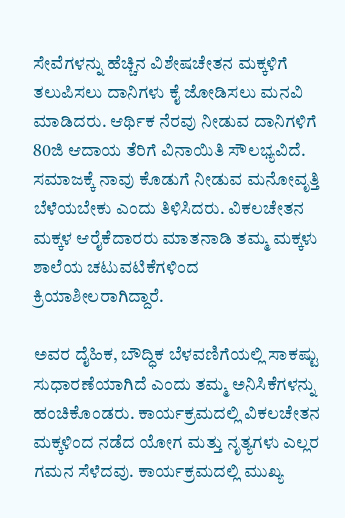ಸೇವೆಗಳನ್ನು ಹೆಚ್ಚಿನ ವಿಶೇಷಚೇತನ ಮಕ್ಕಳಿಗೆ ತಲುಪಿಸಲು ದಾನಿಗಳು ಕೈ ಜೋಡಿಸಲು ಮನವಿ ಮಾಡಿದರು. ಆರ್ಥಿಕ ನೆರವು ನೀಡುವ ದಾನಿಗಳಿಗೆ 80ಜಿ ಆದಾಯ ತೆರಿಗೆ ವಿನಾಯಿತಿ ಸೌಲಭ್ಯವಿದೆ. ಸಮಾಜಕ್ಕೆ ನಾವು ಕೊಡುಗೆ ನೀಡುವ ಮನೋವೃತ್ತಿ ಬೆಳೆಯಬೇಕು ಎಂದು ತಿಳಿಸಿದರು. ವಿಕಲಚೇತನ ಮಕ್ಕಳ ಆರೈಕೆದಾರರು ಮಾತನಾಡಿ ತಮ್ಮ ಮಕ್ಕಳು ಶಾಲೆಯ ಚಟುವಟಿಕೆಗಳಿಂದ ಕ್ರಿಯಾಶೀಲರಾಗಿದ್ದಾರೆ.

ಅವರ ದೈಹಿಕ, ಬೌದ್ಧಿಕ ಬೆಳವಣಿಗೆಯಲ್ಲಿ ಸಾಕಷ್ಟು ಸುಧಾರಣೆಯಾಗಿದೆ ಎಂದು ತಮ್ಮ ಅನಿಸಿಕೆಗಳನ್ನು ಹಂಚಿಕೊಂಡರು. ಕಾರ್ಯಕ್ರಮದಲ್ಲಿ ವಿಕಲಚೇತನ ಮಕ್ಕಳಿಂದ ನಡೆದ ಯೋಗ ಮತ್ತು ನೃತ್ಯಗಳು ಎಲ್ಲರ ಗಮನ ಸೆಳೆದವು. ಕಾರ್ಯಕ್ರಮದಲ್ಲಿ ಮುಖ್ಯ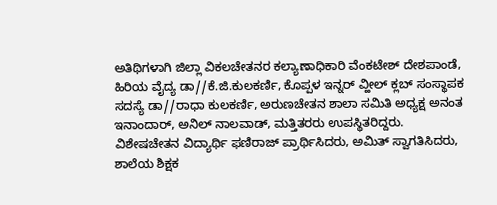ಅತಿಥಿಗಳಾಗಿ ಜಿಲ್ಲಾ ವಿಕಲಚೇತನರ ಕಲ್ಯಾಣಾಧಿಕಾರಿ ವೆಂಕಟೇಶ್ ದೇಶಪಾಂಡೆ, ಹಿರಿಯ ವೈದ್ಯ ಡಾ//ಕೆ.ಜಿ.ಕುಲಕರ್ಣಿ, ಕೊಪ್ಪಳ ಇನ್ನರ್ ವ್ಹೀಲ್ ಕ್ಲಬ್ ಸಂಸ್ಥಾಪಕ ಸದಸ್ಯೆ ಡಾ//ರಾಧಾ ಕುಲಕರ್ಣಿ, ಅರುಣಚೇತನ ಶಾಲಾ ಸಮಿತಿ ಅಧ್ಯಕ್ಷ ಅನಂತ ಇನಾಂದಾರ್, ಅನಿಲ್ ನಾಲವಾಡ್, ಮತ್ತಿತರರು ಉಪಸ್ಥಿತರಿದ್ದರು. ವಿಶೇಷಚೇತನ ವಿದ್ಯಾರ್ಥಿ ಫಣಿರಾಜ್ ಪ್ರಾರ್ಥಿಸಿದರು, ಅಮಿತ್ ಸ್ವಾಗತಿಸಿದರು, ಶಾಲೆಯ ಶಿಕ್ಷಕ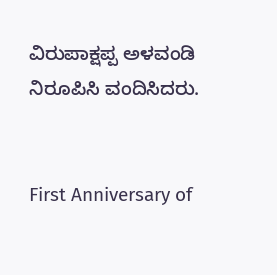ವಿರುಪಾಕ್ಷಪ್ಪ ಅಳವಂಡಿ ನಿರೂಪಿಸಿ ವಂದಿಸಿದರು.


First Anniversary of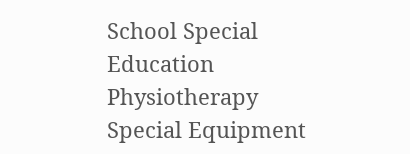School Special Education Physiotherapy Special Equipment